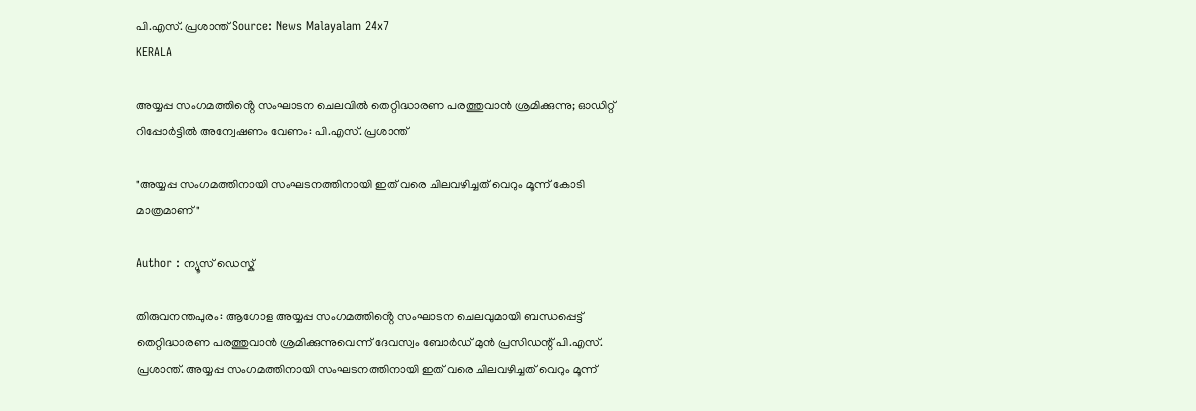പി.എസ്. പ്രശാന്ത് Source: News Malayalam 24x7
KERALA

അയ്യപ്പ സംഗമത്തിൻ്റെ സംഘാടന ചെലവിൽ തെറ്റിദ്ധാരണ പരത്തുവാൻ ശ്രമിക്കുന്നു; ഓഡിറ്റ് റിപ്പോർട്ടിൽ അന്വേഷണം വേണം: പി.എസ്. പ്രശാന്ത്

"അയ്യപ്പ സംഗമത്തിനായി സംഘടനത്തിനായി ഇത് വരെ ചിലവഴിച്ചത് വെറും മൂന്ന് കോടി മാത്രമാണ്"

Author : ന്യൂസ് ഡെസ്ക്

തിരുവനന്തപുരം: ആഗോള അയ്യപ്പ സംഗമത്തിൻ്റെ സംഘാടന ചെലവുമായി ബന്ധപ്പെട്ട് തെറ്റിദ്ധാരണ പരത്തുവാൻ ശ്രമിക്കുന്നുവെന്ന് ദേവസ്വം ബോർഡ് മുൻ പ്രസിഡന്റ് പി.എസ്. പ്രശാന്ത്. അയ്യപ്പ സംഗമത്തിനായി സംഘടനത്തിനായി ഇത് വരെ ചിലവഴിച്ചത് വെറും മൂന്ന്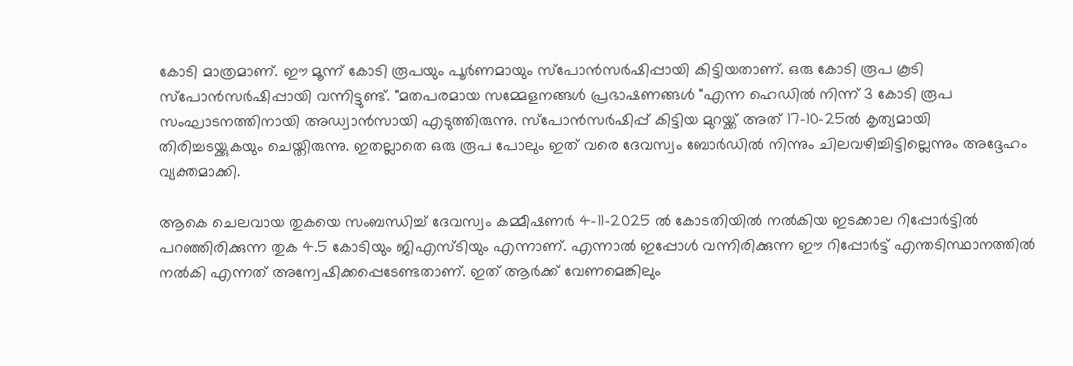കോടി മാത്രമാണ്. ഈ മൂന്ന് കോടി രൂപയും പൂർണമായും സ്പോൻസർഷിപ്പായി കിട്ടിയതാണ്. ഒരു കോടി രൂപ കൂടി സ്പോൻസർഷിപ്പായി വന്നിട്ടുണ്ട്. "മതപരമായ സമ്മേളനങ്ങൾ പ്രഭാഷണങ്ങൾ "എന്ന ഹെഡിൽ നിന്ന് 3 കോടി രൂപ സംഘാടനത്തിനായി അഡ്വാൻസായി എടുത്തിരുന്നു. സ്പോൻസർഷിപ്പ് കിട്ടിയ മുറയ്ക്ക് അത് 17-10-25ൽ കൃത്യമായി തിരിച്ചടയ്ക്കുകയും ചെയ്തിരുന്നു. ഇതല്ലാതെ ഒരു രൂപ പോലും ഇത് വരെ ദേവസ്വം ബോർഡിൽ നിന്നും ചിലവഴിച്ചിട്ടില്ലെന്നും അദ്ദേഹം വ്യക്തമാക്കി.

ആകെ ചെലവായ തുകയെ സംബന്ധിച്ച്‌ ദേവസ്വം കമ്മീഷണർ 4-11-2025 ൽ കോടതിയിൽ നൽകിയ ഇടക്കാല റിപ്പോർട്ടിൽ പറഞ്ഞിരിക്കുന്ന തുക 4.5 കോടിയും ജിഎസ്ടിയും എന്നാണ്. എന്നാൽ ഇപ്പോൾ വന്നിരിക്കുന്ന ഈ റിപ്പോർട്ട് എന്തടിസ്ഥാനത്തിൽ നൽകി എന്നത് അന്വേഷിക്കപ്പെടേണ്ടതാണ്. ഇത് ആർക്ക് വേണമെങ്കിലും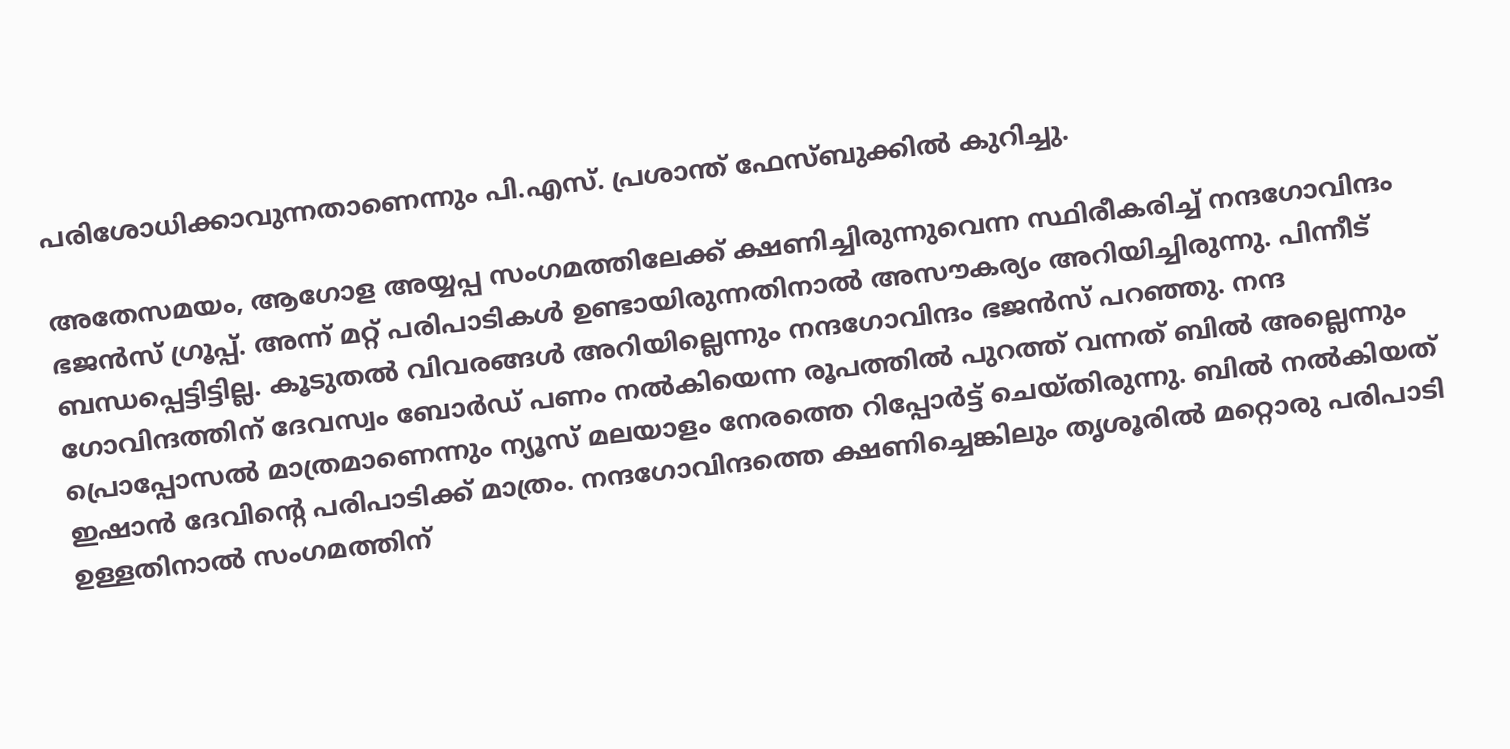പരിശോധിക്കാവുന്നതാണെന്നും പി.എസ്. പ്രശാന്ത് ഫേസ്ബുക്കിൽ കുറിച്ചു.

അതേസമയം, ആഗോള അയ്യപ്പ സംഗമത്തിലേക്ക് ക്ഷണിച്ചിരുന്നുവെന്ന സ്ഥിരീകരിച്ച് നന്ദഗോവിന്ദം ഭജൻസ് ഗ്രൂപ്പ്. അന്ന് മറ്റ് പരിപാടികൾ ഉണ്ടായിരുന്നതിനാൽ അസൗകര്യം അറിയിച്ചിരുന്നു. പിന്നീട് ബന്ധപ്പെട്ടിട്ടില്ല. കൂടുതൽ വിവരങ്ങൾ അറിയില്ലെന്നും നന്ദഗോവിന്ദം ഭജൻസ് പറഞ്ഞു. നന്ദ ഗോവിന്ദത്തിന് ദേവസ്വം ബോർഡ് പണം നൽകിയെന്ന രൂപത്തിൽ പുറത്ത് വന്നത് ബിൽ അല്ലെന്നും പ്രൊപ്പോസൽ മാത്രമാണെന്നും ന്യൂസ് മലയാളം നേരത്തെ റിപ്പോർട്ട് ചെയ്തിരുന്നു. ബിൽ നൽകിയത് ഇഷാൻ ദേവിൻ്റെ പരിപാടിക്ക് മാത്രം. നന്ദഗോവിന്ദത്തെ ക്ഷണിച്ചെങ്കിലും തൃശൂരിൽ മറ്റൊരു പരിപാടി ഉള്ളതിനാൽ സംഗമത്തിന്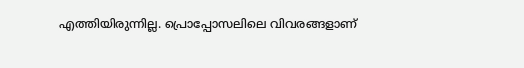എത്തിയിരുന്നില്ല. പ്രൊപ്പോസലിലെ വിവരങ്ങളാണ്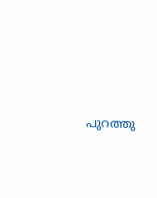പുറത്തു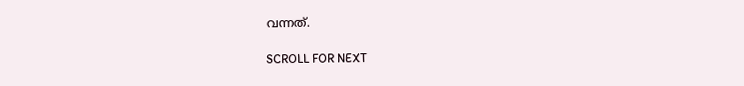വന്നത്.

SCROLL FOR NEXT